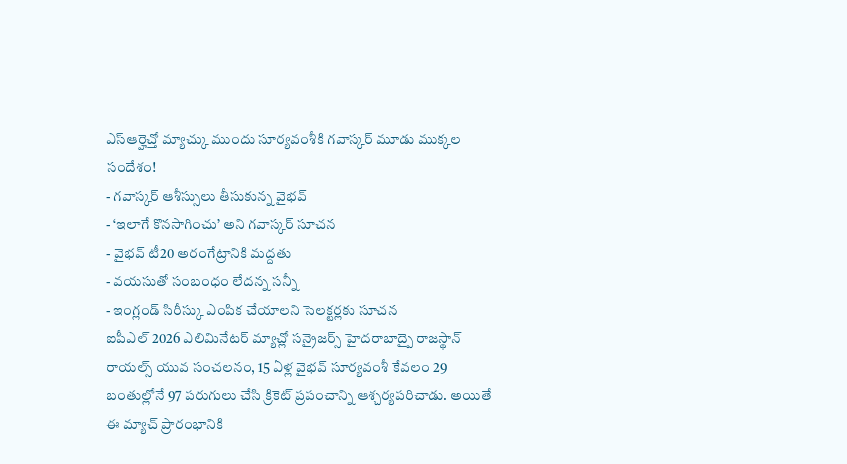ఎస్ఆర్హెచ్తో మ్యాచ్కు ముందు సూర్యవంశీకి గవాస్కర్ మూడు ముక్కల సందేశం!
- గవాస్కర్ ఆశీస్సులు తీసుకున్న వైభవ్
- ‘ఇలాగే కొనసాగించు’ అని గవాస్కర్ సూచన
- వైభవ్ టీ20 అరంగేట్రానికి మద్దతు
- వయసుతో సంబంధం లేదన్న సన్నీ
- ఇంగ్లండ్ సిరీస్కు ఎంపిక చేయాలని సెలక్టర్లకు సూచన
ఐపీఎల్ 2026 ఎలిమినేటర్ మ్యాచ్లో సన్రైజర్స్ హైదరాబాద్పై రాజస్థాన్ రాయల్స్ యువ సంచలనం, 15 ఏళ్ల వైభవ్ సూర్యవంశీ కేవలం 29 బంతుల్లోనే 97 పరుగులు చేసి క్రికెట్ ప్రపంచాన్ని ఆశ్చర్యపరిచాడు. అయితే ఈ మ్యాచ్ ప్రారంభానికి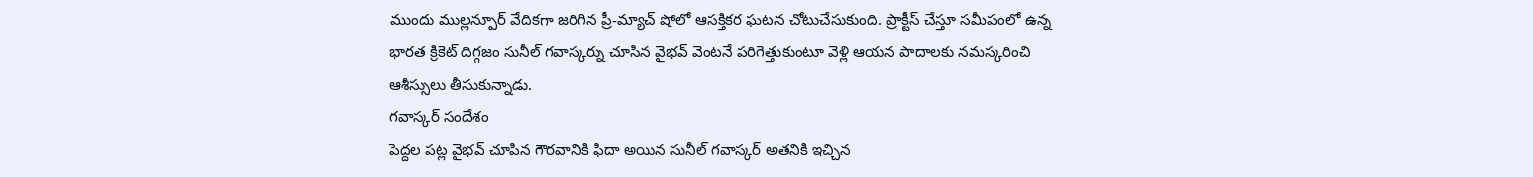ముందు ముల్లన్పూర్ వేదికగా జరిగిన ప్రీ-మ్యాచ్ షోలో ఆసక్తికర ఘటన చోటుచేసుకుంది. ప్రాక్టీస్ చేస్తూ సమీపంలో ఉన్న భారత క్రికెట్ దిగ్గజం సునీల్ గవాస్కర్ను చూసిన వైభవ్ వెంటనే పరిగెత్తుకుంటూ వెళ్లి ఆయన పాదాలకు నమస్కరించి ఆశీస్సులు తీసుకున్నాడు.
గవాస్కర్ సందేశం
పెద్దల పట్ల వైభవ్ చూపిన గౌరవానికి ఫిదా అయిన సునీల్ గవాస్కర్ అతనికి ఇచ్చిన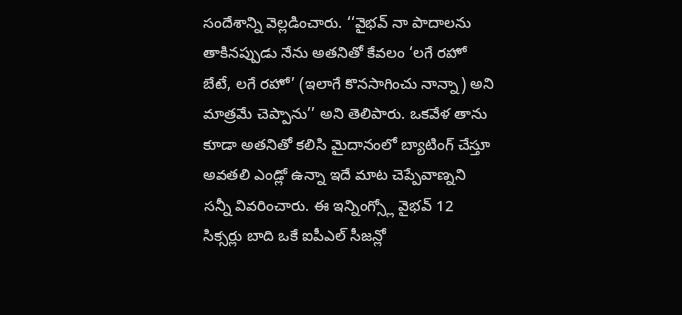సందేశాన్ని వెల్లడించారు. ‘‘వైభవ్ నా పాదాలను తాకినప్పుడు నేను అతనితో కేవలం ‘లగే రహో బేటే, లగే రహో’ (ఇలాగే కొనసాగించు నాన్నా) అని మాత్రమే చెప్పాను’’ అని తెలిపారు. ఒకవేళ తాను కూడా అతనితో కలిసి మైదానంలో బ్యాటింగ్ చేస్తూ అవతలి ఎండ్లో ఉన్నా ఇదే మాట చెప్పేవాణ్నని సన్నీ వివరించారు. ఈ ఇన్నింగ్స్లో వైభవ్ 12 సిక్సర్లు బాది ఒకే ఐపీఎల్ సీజన్లో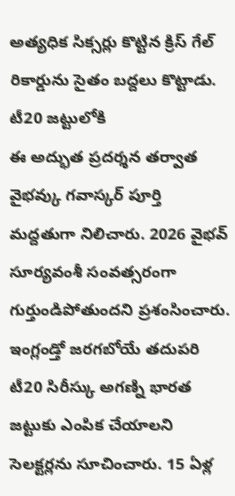అత్యధిక సిక్సర్లు కొట్టిన క్రిస్ గేల్ రికార్డును సైతం బద్దలు కొట్టాడు.
టీ20 జట్టులోకి
ఈ అద్భుత ప్రదర్శన తర్వాత వైభవ్కు గవాస్కర్ పూర్తి మద్దతుగా నిలిచారు. 2026 వైభవ్ సూర్యవంశీ సంవత్సరంగా గుర్తుండిపోతుందని ప్రశంసించారు. ఇంగ్లండ్తో జరగబోయే తదుపరి టీ20 సిరీస్కు అగణ్ని భారత జట్టుకు ఎంపిక చేయాలని సెలక్టర్లను సూచించారు. 15 ఏళ్ల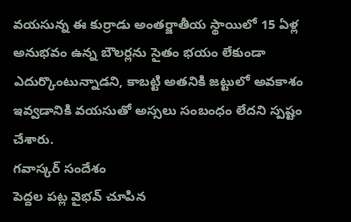వయసున్న ఈ కుర్రాడు అంతర్జాతీయ స్థాయిలో 15 ఏళ్ల అనుభవం ఉన్న బౌలర్లను సైతం భయం లేకుండా ఎదుర్కొంటున్నాడని, కాబట్టి అతనికి జట్టులో అవకాశం ఇవ్వడానికి వయసుతో అస్సలు సంబంధం లేదని స్పష్టం చేశారు.
గవాస్కర్ సందేశం
పెద్దల పట్ల వైభవ్ చూపిన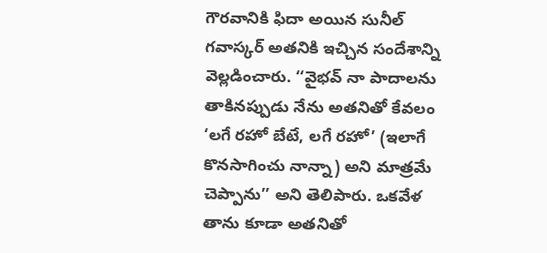గౌరవానికి ఫిదా అయిన సునీల్ గవాస్కర్ అతనికి ఇచ్చిన సందేశాన్ని వెల్లడించారు. ‘‘వైభవ్ నా పాదాలను తాకినప్పుడు నేను అతనితో కేవలం ‘లగే రహో బేటే, లగే రహో’ (ఇలాగే కొనసాగించు నాన్నా) అని మాత్రమే చెప్పాను’’ అని తెలిపారు. ఒకవేళ తాను కూడా అతనితో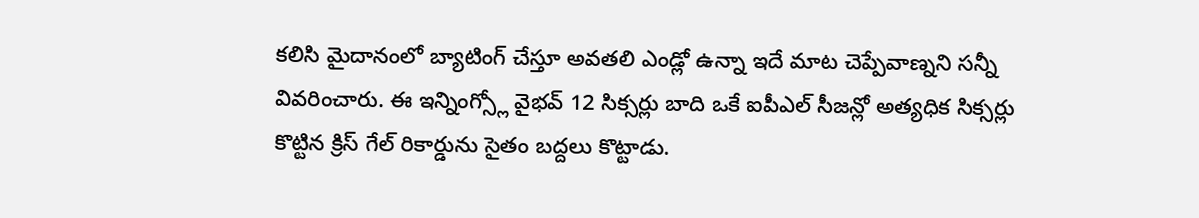కలిసి మైదానంలో బ్యాటింగ్ చేస్తూ అవతలి ఎండ్లో ఉన్నా ఇదే మాట చెప్పేవాణ్నని సన్నీ వివరించారు. ఈ ఇన్నింగ్స్లో వైభవ్ 12 సిక్సర్లు బాది ఒకే ఐపీఎల్ సీజన్లో అత్యధిక సిక్సర్లు కొట్టిన క్రిస్ గేల్ రికార్డును సైతం బద్దలు కొట్టాడు.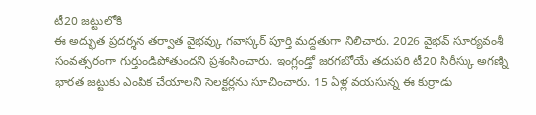టీ20 జట్టులోకి
ఈ అద్భుత ప్రదర్శన తర్వాత వైభవ్కు గవాస్కర్ పూర్తి మద్దతుగా నిలిచారు. 2026 వైభవ్ సూర్యవంశీ సంవత్సరంగా గుర్తుండిపోతుందని ప్రశంసించారు. ఇంగ్లండ్తో జరగబోయే తదుపరి టీ20 సిరీస్కు అగణ్ని భారత జట్టుకు ఎంపిక చేయాలని సెలక్టర్లను సూచించారు. 15 ఏళ్ల వయసున్న ఈ కుర్రాడు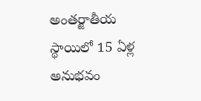అంతర్జాతీయ స్థాయిలో 15 ఏళ్ల అనుభవం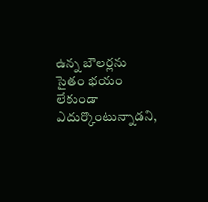ఉన్న బౌలర్లను సైతం భయం లేకుండా ఎదుర్కొంటున్నాడని,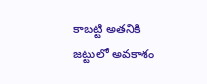కాబట్టి అతనికి జట్టులో అవకాశం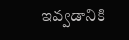ఇవ్వడానికి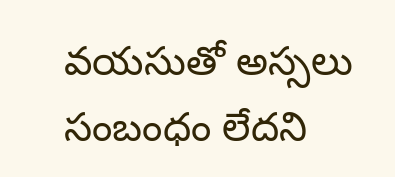వయసుతో అస్సలు సంబంధం లేదని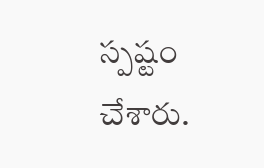స్పష్టం చేశారు.